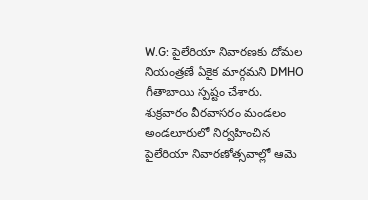W.G: పైలేరియా నివారణకు దోమల నియంత్రణే ఏకైక మార్గమని DMHO గీతాబాయి స్పష్టం చేశారు. శుక్రవారం వీరవాసరం మండలం అండలూరులో నిర్వహించిన పైలేరియా నివారణోత్సవాల్లో ఆమె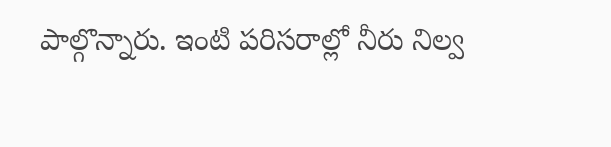పాల్గొన్నారు. ఇంటి పరిసరాల్లో నీరు నిల్వ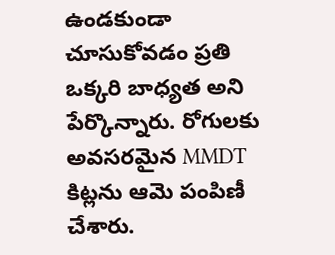ఉండకుండా చూసుకోవడం ప్రతి ఒక్కరి బాధ్యత అని పేర్కొన్నారు. రోగులకు అవసరమైన MMDT కిట్లను ఆమె పంపిణీ చేశారు.